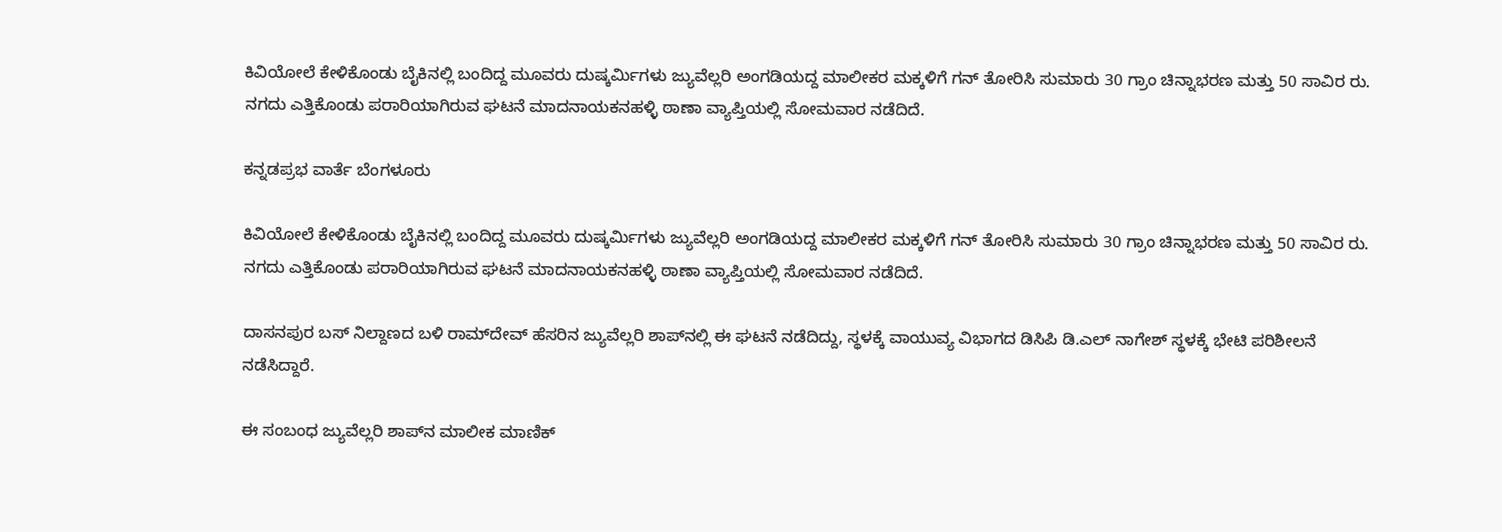ಕಿವಿಯೋಲೆ ಕೇಳಿಕೊಂಡು ಬೈಕಿನಲ್ಲಿ ಬಂದಿದ್ದ ಮೂವರು ದುಷ್ಕರ್ಮಿಗಳು ಜ್ಯುವೆಲ್ಲರಿ ಅಂಗಡಿಯದ್ದ ಮಾಲೀಕರ ಮಕ್ಕಳಿಗೆ ಗನ್‌ ತೋರಿಸಿ ಸುಮಾರು 30 ಗ್ರಾಂ ಚಿನ್ನಾಭರಣ ಮತ್ತು 50 ಸಾವಿರ ರು. ನಗದು ಎತ್ತಿಕೊಂಡು ಪರಾರಿಯಾಗಿರುವ ಘಟನೆ ಮಾದನಾಯಕನಹಳ್ಳಿ ಠಾಣಾ ವ್ಯಾಪ್ತಿಯಲ್ಲಿ ಸೋಮವಾರ ನಡೆದಿದೆ.

ಕನ್ನಡಪ್ರಭ ವಾರ್ತೆ ಬೆಂಗಳೂರು

ಕಿವಿಯೋಲೆ ಕೇಳಿಕೊಂಡು ಬೈಕಿನಲ್ಲಿ ಬಂದಿದ್ದ ಮೂವರು ದುಷ್ಕರ್ಮಿಗಳು ಜ್ಯುವೆಲ್ಲರಿ ಅಂಗಡಿಯದ್ದ ಮಾಲೀಕರ ಮಕ್ಕಳಿಗೆ ಗನ್‌ ತೋರಿಸಿ ಸುಮಾರು 30 ಗ್ರಾಂ ಚಿನ್ನಾಭರಣ ಮತ್ತು 50 ಸಾವಿರ ರು. ನಗದು ಎತ್ತಿಕೊಂಡು ಪರಾರಿಯಾಗಿರುವ ಘಟನೆ ಮಾದನಾಯಕನಹಳ್ಳಿ ಠಾಣಾ ವ್ಯಾಪ್ತಿಯಲ್ಲಿ ಸೋಮವಾರ ನಡೆದಿದೆ.

ದಾಸನಪುರ ಬಸ್‌ ನಿಲ್ದಾಣದ ಬಳಿ ರಾಮ್‌ದೇವ್‌ ಹೆಸರಿನ ಜ್ಯುವೆಲ್ಲರಿ ಶಾಪ್‌ನಲ್ಲಿ ಈ ಘಟನೆ ನಡೆದಿದ್ದು, ಸ್ಥಳಕ್ಕೆ ವಾಯುವ್ಯ ವಿಭಾಗದ ಡಿಸಿಪಿ ಡಿ.ಎಲ್‌ ನಾಗೇಶ್‌ ಸ್ಥಳಕ್ಕೆ ಭೇಟಿ ಪರಿಶೀಲನೆ ನಡೆಸಿದ್ದಾರೆ.

ಈ ಸಂಬಂಧ ಜ್ಯುವೆಲ್ಲರಿ ಶಾಪ್‌ನ ಮಾಲೀಕ ಮಾಣಿಕ್‌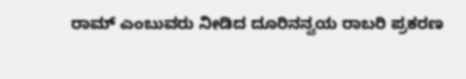ರಾಮ್‌ ಎಂಬುವರು ನೀಡಿದ ದೂರಿನನ್ವಯ ರಾಬರಿ ಪ್ರಕರಣ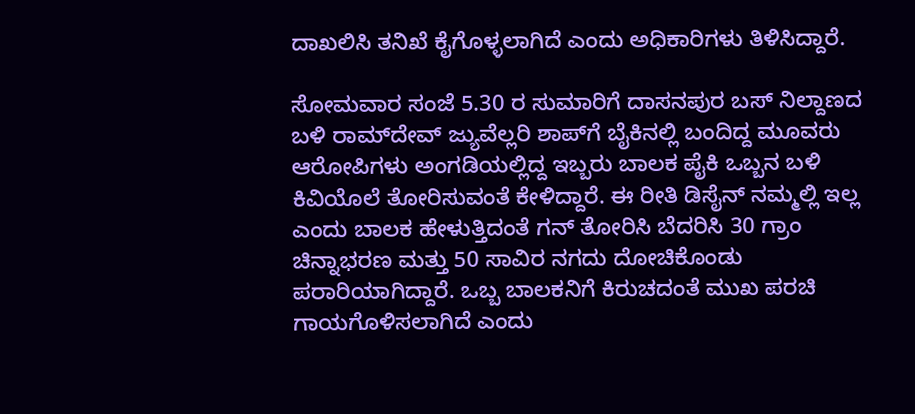ದಾಖಲಿಸಿ ತನಿಖೆ ಕೈಗೊಳ್ಳಲಾಗಿದೆ ಎಂದು ಅಧಿಕಾರಿಗಳು ತಿಳಿಸಿದ್ದಾರೆ.

ಸೋಮವಾರ ಸಂಜೆ 5.30 ರ ಸುಮಾರಿಗೆ ದಾಸನಪುರ ಬಸ್‌ ನಿಲ್ದಾಣದ ಬಳಿ ರಾಮ್‌ದೇವ್‌ ಜ್ಯುವೆಲ್ಲರಿ ಶಾಪ್‌ಗೆ ಬೈಕಿನಲ್ಲಿ ಬಂದಿದ್ದ ಮೂವರು ಆರೋಪಿಗಳು ಅಂಗಡಿಯಲ್ಲಿದ್ದ ಇಬ್ಬರು ಬಾಲಕ ಪೈಕಿ ಒಬ್ಬನ ಬಳಿ ಕಿವಿಯೊಲೆ ತೋರಿಸುವಂತೆ ಕೇಳಿದ್ದಾರೆ. ಈ ರೀತಿ ಡಿಸೈನ್ ನಮ್ಮಲ್ಲಿ ಇಲ್ಲ ಎಂದು ಬಾಲಕ ಹೇಳುತ್ತಿದಂತೆ ಗನ್ ತೋರಿಸಿ ಬೆದರಿಸಿ 30 ಗ್ರಾಂ ಚಿನ್ನಾಭರಣ ಮತ್ತು 50 ಸಾವಿರ ನಗದು ದೋಚಿಕೊಂಡು ಪರಾರಿಯಾಗಿದ್ದಾರೆ. ಒಬ್ಬ ಬಾಲಕನಿಗೆ ಕಿರುಚದಂತೆ ಮುಖ ಪರಚಿ ಗಾಯಗೊಳಿಸಲಾಗಿದೆ ಎಂದು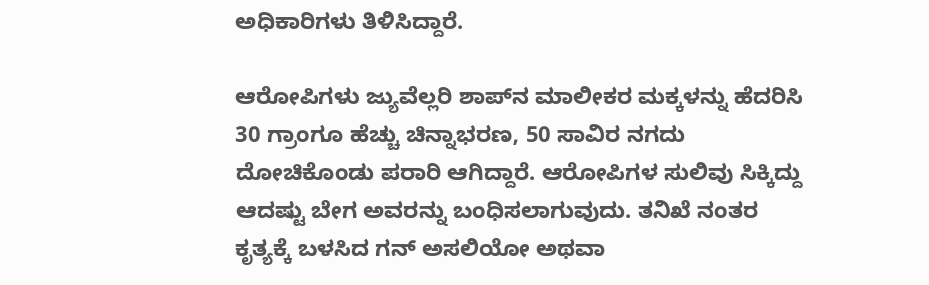ಅಧಿಕಾರಿಗಳು ತಿಳಿಸಿದ್ದಾರೆ.

ಆರೋಪಿಗಳು ಜ್ಯುವೆಲ್ಲರಿ ಶಾಪ್‌ನ ಮಾಲೀಕರ ಮಕ್ಕಳನ್ನು ಹೆದರಿಸಿ 30 ಗ್ರಾಂಗೂ ಹೆಚ್ಚು ಚಿನ್ನಾಭರಣ, 50 ಸಾವಿರ ನಗದು ದೋಚಿಕೊಂಡು ಪರಾರಿ ಆಗಿದ್ದಾರೆ. ಆರೋಪಿಗಳ ಸುಲಿವು ಸಿಕ್ಕಿದ್ದು ಆದಷ್ಟು ಬೇಗ ಅವರನ್ನು ಬಂಧಿಸಲಾಗುವುದು. ತನಿಖೆ ನಂತರ ಕೃತ್ಯಕ್ಕೆ ಬಳಸಿದ ಗನ್‌ ಅಸಲಿಯೋ ಅಥವಾ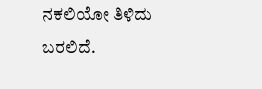ನಕಲಿಯೋ ತಿಳಿದು ಬರಲಿದೆ.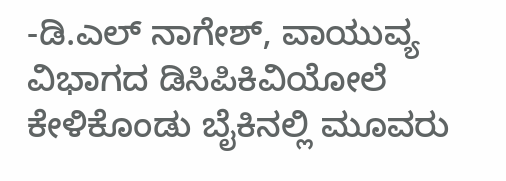-ಡಿ.ಎಲ್‌ ನಾಗೇಶ್‌, ವಾಯುವ್ಯ ವಿಭಾಗದ ಡಿಸಿಪಿಕಿವಿಯೋಲೆ ಕೇಳಿಕೊಂಡು ಬೈಕಿನಲ್ಲಿ ಮೂವರು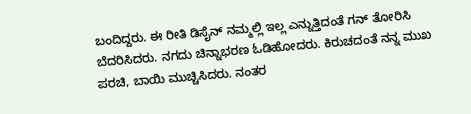ಬಂದಿದ್ದರು. ಈ ರೀತಿ ಡಿಸೈನ್ ನಮ್ಮಲ್ಲಿ ಇಲ್ಲ ಎನ್ನುತ್ತಿದಂತೆ ಗನ್ ತೋರಿಸಿ ಬೆದರಿಸಿದರು. ನಗದು ಚಿನ್ನಾಭರಣ ಓಡಿಹೋದರು. ಕಿರುಚದಂತೆ ನನ್ನ ಮುಖ ಪರಚಿ, ಬಾಯಿ ಮುಚ್ಚಿಸಿದರು. ನಂತರ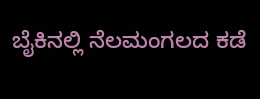ಬೈಕಿನಲ್ಲಿ ನೆಲಮಂಗಲದ ಕಡೆ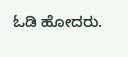ಓಡಿ ಹೋದರು.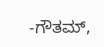-ಗೌತಮ್,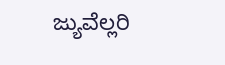ಜ್ಯುವೆಲ್ಲರಿ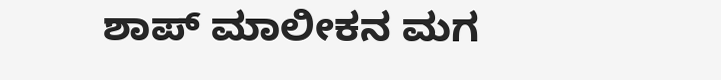ಶಾಪ್‌ ಮಾಲೀಕನ ಮಗ